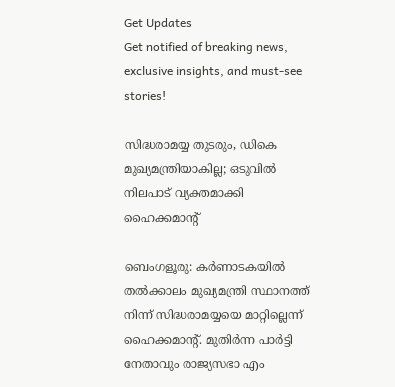Get Updates
Get notified of breaking news, exclusive insights, and must-see stories!

സിദ്ധരാമയ്യ തുടരും, ഡികെ മുഖ്യമന്ത്രിയാകില്ല; ഒടുവില്‍ നിലപാട് വ്യക്തമാക്കി ഹൈക്കമാന്റ്

ബെംഗളൂരു: കര്‍ണാടകയില്‍ തല്‍ക്കാലം മുഖ്യമന്ത്രി സ്ഥാനത്ത് നിന്ന് സിദ്ധരാമയ്യയെ മാറ്റില്ലെന്ന് ഹൈക്കമാന്റ്. മുതിര്‍ന്ന പാര്‍ട്ടി നേതാവും രാജ്യസഭാ എം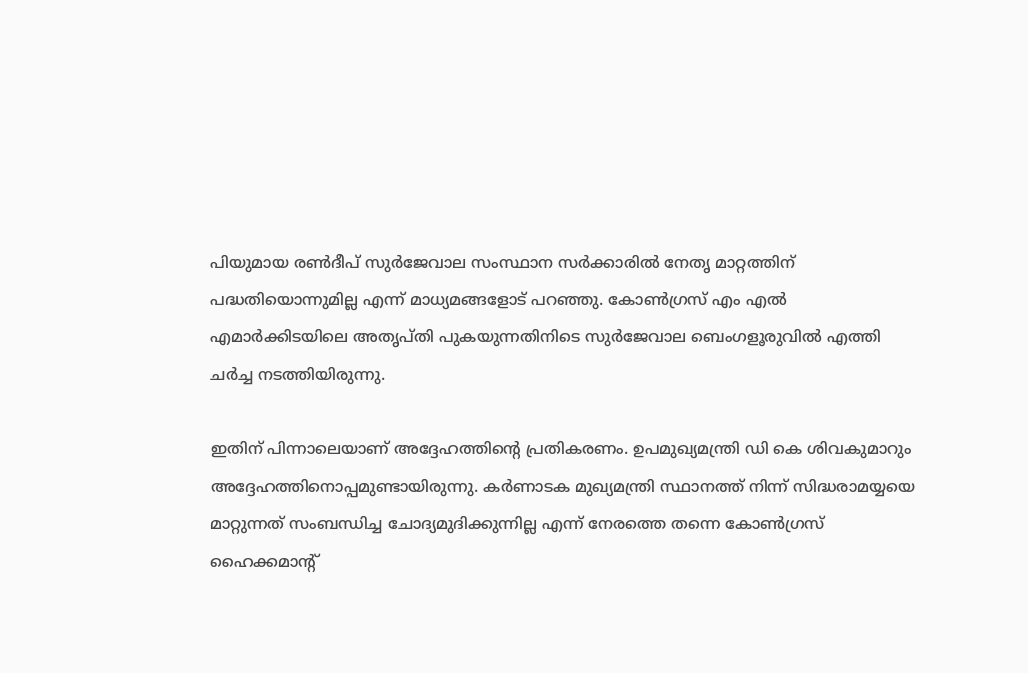പിയുമായ രണ്‍ദീപ് സുര്‍ജേവാല സംസ്ഥാന സര്‍ക്കാരില്‍ നേതൃ മാറ്റത്തിന് പദ്ധതിയൊന്നുമില്ല എന്ന് മാധ്യമങ്ങളോട് പറഞ്ഞു. കോണ്‍ഗ്രസ് എം എല്‍ എമാര്‍ക്കിടയിലെ അതൃപ്തി പുകയുന്നതിനിടെ സുര്‍ജേവാല ബെംഗളൂരുവില്‍ എത്തി ചര്‍ച്ച നടത്തിയിരുന്നു.

ഇതിന് പിന്നാലെയാണ് അദ്ദേഹത്തിന്റെ പ്രതികരണം. ഉപമുഖ്യമന്ത്രി ഡി കെ ശിവകുമാറും അദ്ദേഹത്തിനൊപ്പമുണ്ടായിരുന്നു. കര്‍ണാടക മുഖ്യമന്ത്രി സ്ഥാനത്ത് നിന്ന് സിദ്ധരാമയ്യയെ മാറ്റുന്നത് സംബന്ധിച്ച ചോദ്യമുദിക്കുന്നില്ല എന്ന് നേരത്തെ തന്നെ കോണ്‍ഗ്രസ് ഹൈക്കമാന്റ്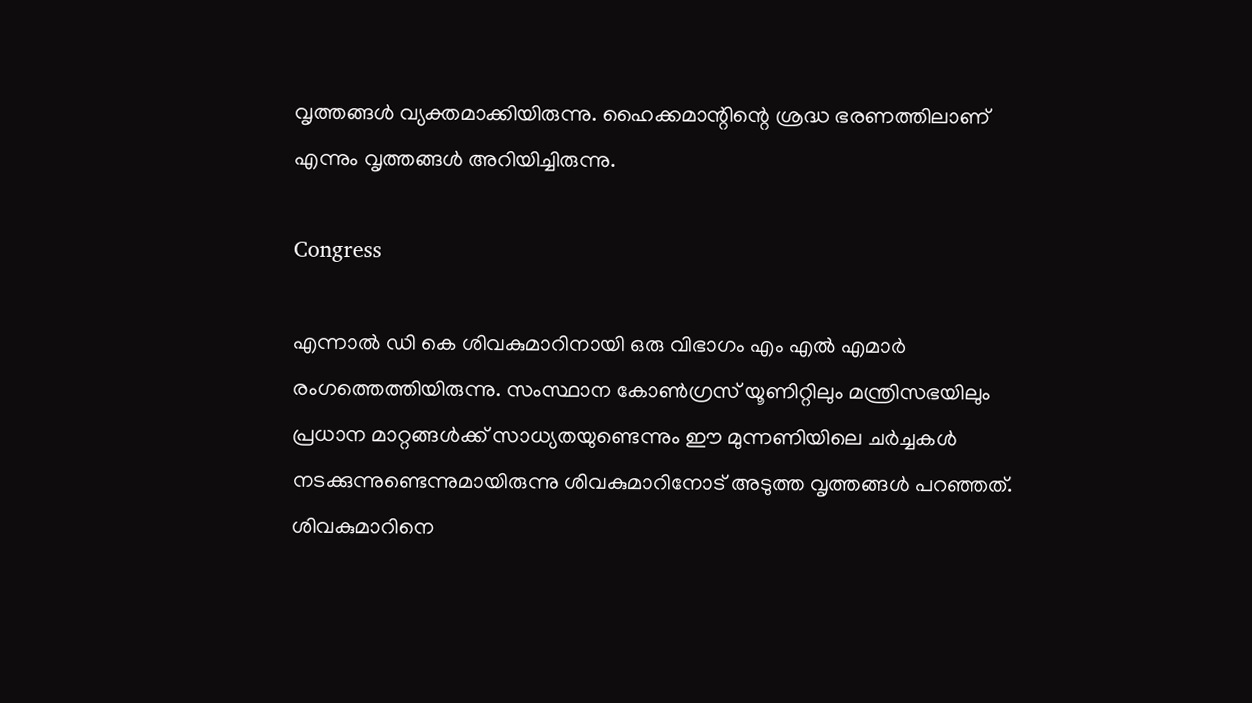വൃത്തങ്ങള്‍ വ്യക്തമാക്കിയിരുന്നു. ഹൈക്കമാന്റിന്റെ ശ്രദ്ധ ഭരണത്തിലാണ് എന്നും വൃത്തങ്ങള്‍ അറിയിച്ചിരുന്നു.

Congress

എന്നാല്‍ ഡി കെ ശിവകുമാറിനായി ഒരു വിഭാഗം എം എല്‍ എമാര്‍ രംഗത്തെത്തിയിരുന്നു. സംസ്ഥാന കോണ്‍ഗ്രസ് യൂണിറ്റിലും മന്ത്രിസഭയിലും പ്രധാന മാറ്റങ്ങള്‍ക്ക് സാധ്യതയുണ്ടെന്നും ഈ മുന്നണിയിലെ ചര്‍ച്ചകള്‍ നടക്കുന്നുണ്ടെന്നുമായിരുന്നു ശിവകുമാറിനോട് അടുത്ത വൃത്തങ്ങള്‍ പറഞ്ഞത്. ശിവകുമാറിനെ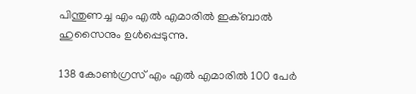പിന്തുണച്ച എം എല്‍ എമാരില്‍ ഇക്ബാല്‍ ഹുസൈനും ഉള്‍പ്പെടുന്നു.

138 കോണ്‍ഗ്രസ് എം എല്‍ എമാരില്‍ 100 പേര്‍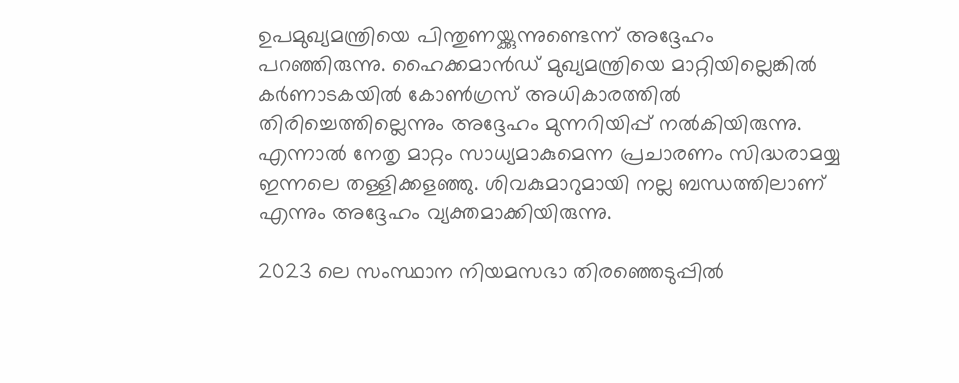ഉപമുഖ്യമന്ത്രിയെ പിന്തുണയ്ക്കുന്നുണ്ടെന്ന് അദ്ദേഹം പറഞ്ഞിരുന്നു. ഹൈക്കമാന്‍ഡ് മുഖ്യമന്ത്രിയെ മാറ്റിയില്ലെങ്കില്‍ കര്‍ണാടകയില്‍ കോണ്‍ഗ്രസ് അധികാരത്തില്‍ തിരിച്ചെത്തില്ലെന്നും അദ്ദേഹം മുന്നറിയിപ്പ് നല്‍കിയിരുന്നു. എന്നാല്‍ നേതൃ മാറ്റം സാധ്യമാകുമെന്ന പ്രചാരണം സിദ്ധരാമയ്യ ഇന്നലെ തള്ളിക്കളഞ്ഞു. ശിവകുമാറുമായി നല്ല ബന്ധത്തിലാണ് എന്നും അദ്ദേഹം വ്യക്തമാക്കിയിരുന്നു.

2023 ലെ സംസ്ഥാന നിയമസഭാ തിരഞ്ഞെടുപ്പില്‍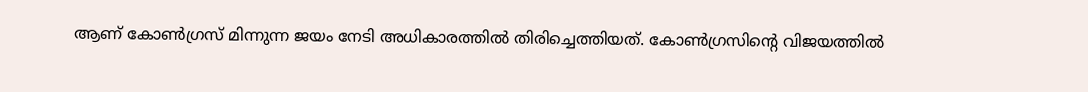ആണ് കോണ്‍ഗ്രസ് മിന്നുന്ന ജയം നേടി അധികാരത്തില്‍ തിരിച്ചെത്തിയത്. കോണ്‍ഗ്രസിന്റെ വിജയത്തില്‍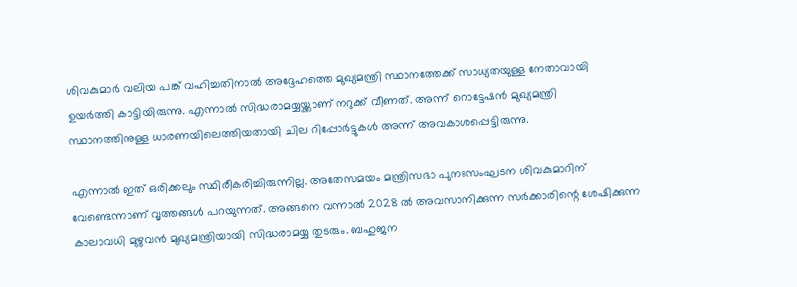ശിവകുമാര്‍ വലിയ പങ്ക് വഹിച്ചതിനാല്‍ അദ്ദേഹത്തെ മുഖ്യമന്ത്രി സ്ഥാനത്തേക്ക് സാധ്യതയുള്ള നേതാവായി ഉയര്‍ത്തി കാട്ടിയിരുന്നു. എന്നാല്‍ സിദ്ധരാമയ്യയ്ക്കാണ് നറുക്ക് വീണത്. അന്ന് റൊട്ടേഷന്‍ മുഖ്യമന്ത്രി സ്ഥാനത്തിനുള്ള ധാരണയിലെത്തിയതായി ചില റിപ്പോര്‍ട്ടുകള്‍ അന്ന് അവകാശപ്പെട്ടിരുന്നു.

എന്നാല്‍ ഇത് ഒരിക്കലും സ്ഥിരീകരിച്ചിരുന്നില്ല. അതേസമയം മന്ത്രിസഭാ പുനഃസംഘടന ശിവകുമാറിന് വേണ്ടെന്നാണ് വൃത്തങ്ങള്‍ പറയുന്നത്. അങ്ങനെ വന്നാല്‍ 2028 ല്‍ അവസാനിക്കുന്ന സര്‍ക്കാരിന്റെ ശേഷിക്കുന്ന കാലാവധി മുഴുവന്‍ മുഖ്യമന്ത്രിയായി സിദ്ധരാമയ്യ തുടരും. ബഹുജന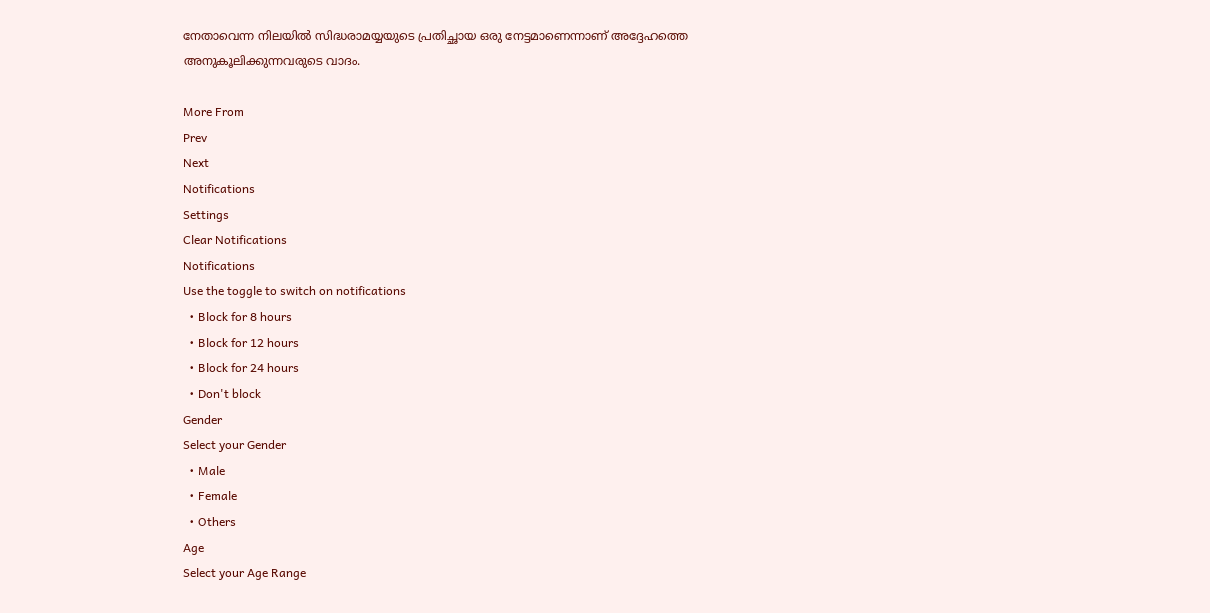നേതാവെന്ന നിലയില്‍ സിദ്ധരാമയ്യയുടെ പ്രതിച്ഛായ ഒരു നേട്ടമാണെന്നാണ് അദ്ദേഹത്തെ അനുകൂലിക്കുന്നവരുടെ വാദം.

More From
Prev
Next
Notifications
Settings
Clear Notifications
Notifications
Use the toggle to switch on notifications
  • Block for 8 hours
  • Block for 12 hours
  • Block for 24 hours
  • Don't block
Gender
Select your Gender
  • Male
  • Female
  • Others
Age
Select your Age Range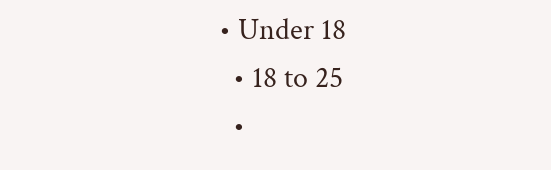• Under 18
  • 18 to 25
  •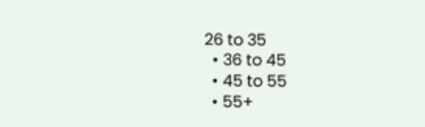26 to 35
  • 36 to 45
  • 45 to 55
  • 55+